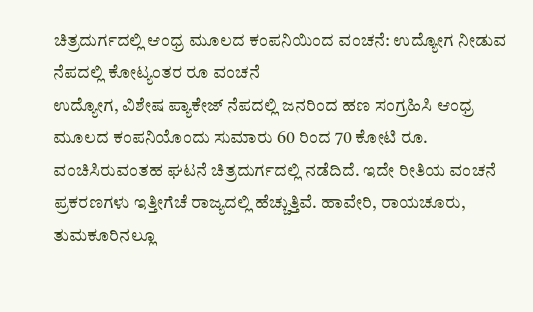ಚಿತ್ರದುರ್ಗದಲ್ಲಿ ಆಂಧ್ರ ಮೂಲದ ಕಂಪನಿಯಿಂದ ವಂಚನೆ: ಉದ್ಯೋಗ ನೀಡುವ ನೆಪದಲ್ಲಿ ಕೋಟ್ಯಂತರ ರೂ ವಂಚನೆ
ಉದ್ಯೋಗ, ವಿಶೇಷ ಪ್ಯಾಕೇಜ್ ನೆಪದಲ್ಲಿ ಜನರಿಂದ ಹಣ ಸಂಗ್ರಹಿಸಿ ಆಂಧ್ರ ಮೂಲದ ಕಂಪನಿಯೊಂದು ಸುಮಾರು 60 ರಿಂದ 70 ಕೋಟಿ ರೂ. ವಂಚಿಸಿರುವಂತಹ ಘಟನೆ ಚಿತ್ರದುರ್ಗದಲ್ಲಿ ನಡೆದಿದೆ. ಇದೇ ರೀತಿಯ ವಂಚನೆ ಪ್ರಕರಣಗಳು ಇತ್ತೀಗೆಚೆ ರಾಜ್ಯದಲ್ಲಿ ಹೆಚ್ಚುತ್ತಿವೆ. ಹಾವೇರಿ, ರಾಯಚೂರು, ತುಮಕೂರಿನಲ್ಲೂ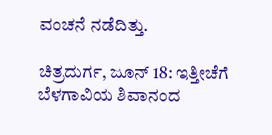ವಂಚನೆ ನಡೆದಿತ್ತು.

ಚಿತ್ರದುರ್ಗ, ಜೂನ್ 18: ಇತ್ತೀಚೆಗೆ ಬೆಳಗಾವಿಯ ಶಿವಾನಂದ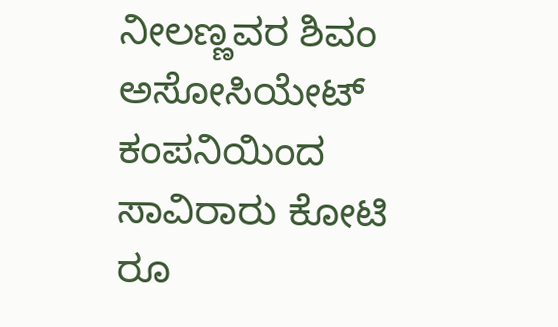ನೀಲಣ್ಣವರ ಶಿವಂ ಅಸೋಸಿಯೇಟ್ ಕಂಪನಿಯಿಂದ ಸಾವಿರಾರು ಕೋಟಿ ರೂ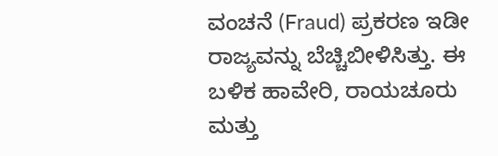ವಂಚನೆ (Fraud) ಪ್ರಕರಣ ಇಡೀ ರಾಜ್ಯವನ್ನು ಬೆಚ್ಚಿಬೀಳಿಸಿತ್ತು. ಈ ಬಳಿಕ ಹಾವೇರಿ, ರಾಯಚೂರು ಮತ್ತು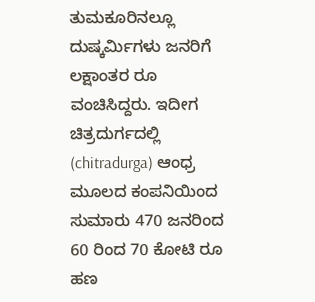ತುಮಕೂರಿನಲ್ಲೂ ದುಷ್ಕರ್ಮಿಗಳು ಜನರಿಗೆ ಲಕ್ಷಾಂತರ ರೂ ವಂಚಿಸಿದ್ದರು. ಇದೀಗ ಚಿತ್ರದುರ್ಗದಲ್ಲಿ (chitradurga) ಆಂಧ್ರ ಮೂಲದ ಕಂಪನಿಯಿಂದ ಸುಮಾರು 470 ಜನರಿಂದ 60 ರಿಂದ 70 ಕೋಟಿ ರೂ ಹಣ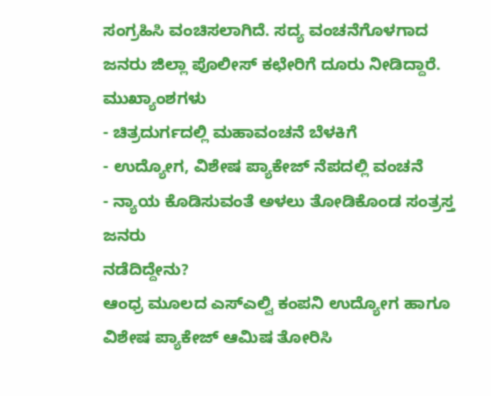ಸಂಗ್ರಹಿಸಿ ವಂಚಿಸಲಾಗಿದೆ. ಸದ್ಯ ವಂಚನೆಗೊಳಗಾದ ಜನರು ಜಿಲ್ಲಾ ಪೊಲೀಸ್ ಕಛೇರಿಗೆ ದೂರು ನೀಡಿದ್ದಾರೆ.
ಮುಖ್ಯಾಂಶಗಳು
- ಚಿತ್ರದುರ್ಗದಲ್ಲಿ ಮಹಾವಂಚನೆ ಬೆಳಕಿಗೆ
- ಉದ್ಯೋಗ, ವಿಶೇಷ ಪ್ಯಾಕೇಜ್ ನೆಪದಲ್ಲಿ ವಂಚನೆ
- ನ್ಯಾಯ ಕೊಡಿಸುವಂತೆ ಅಳಲು ತೋಡಿಕೊಂಡ ಸಂತ್ರಸ್ತ ಜನರು
ನಡೆದಿದ್ದೇನು?
ಆಂಧ್ರ ಮೂಲದ ಎಸ್ಎಲ್ವಿ ಕಂಪನಿ ಉದ್ಯೋಗ ಹಾಗೂ ವಿಶೇಷ ಪ್ಯಾಕೇಜ್ ಆಮಿಷ ತೋರಿಸಿ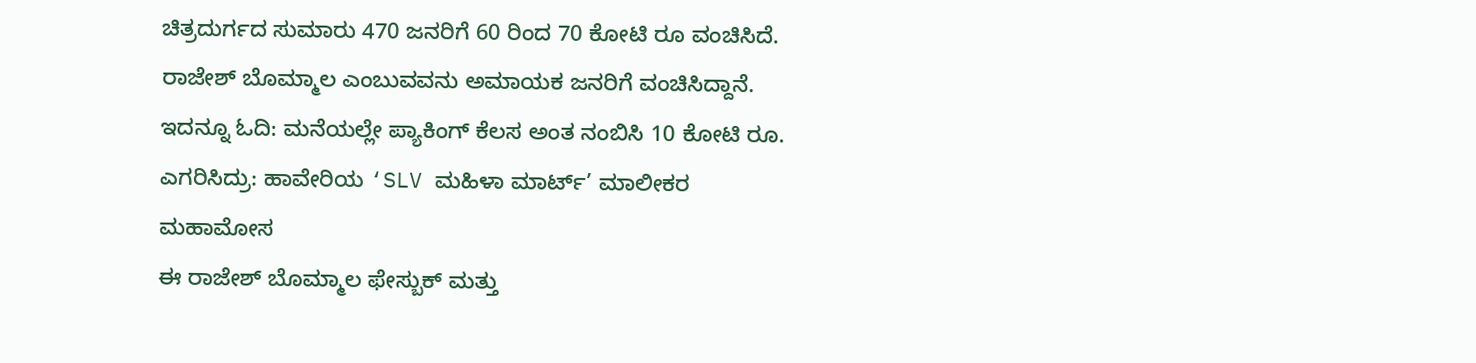ಚಿತ್ರದುರ್ಗದ ಸುಮಾರು 470 ಜನರಿಗೆ 60 ರಿಂದ 70 ಕೋಟಿ ರೂ ವಂಚಿಸಿದೆ. ರಾಜೇಶ್ ಬೊಮ್ಮಾಲ ಎಂಬುವವನು ಅಮಾಯಕ ಜನರಿಗೆ ವಂಚಿಸಿದ್ದಾನೆ.
ಇದನ್ನೂ ಓದಿ: ಮನೆಯಲ್ಲೇ ಪ್ಯಾಕಿಂಗ್ ಕೆಲಸ ಅಂತ ನಂಬಿಸಿ 10 ಕೋಟಿ ರೂ. ಎಗರಿಸಿದ್ರು: ಹಾವೇರಿಯ ‘SLV ಮಹಿಳಾ ಮಾರ್ಟ್’ ಮಾಲೀಕರ ಮಹಾಮೋಸ
ಈ ರಾಜೇಶ್ ಬೊಮ್ಮಾಲ ಫೇಸ್ಬುಕ್ ಮತ್ತು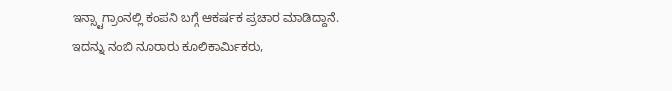ಇನ್ಸ್ಟಾಗ್ರಾಂನಲ್ಲಿ ಕಂಪನಿ ಬಗ್ಗೆ ಆಕರ್ಷಕ ಪ್ರಚಾರ ಮಾಡಿದ್ದಾನೆ. ಇದನ್ನು ನಂಬಿ ನೂರಾರು ಕೂಲಿಕಾರ್ಮಿಕರು,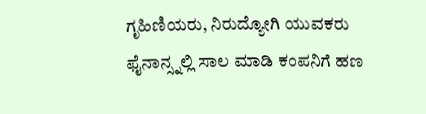ಗೃಹಿಣಿಯರು, ನಿರುದ್ಯೋಗಿ ಯುವಕರು ಫೈನಾನ್ಸ್ನಲ್ಲಿ ಸಾಲ ಮಾಡಿ ಕಂಪನಿಗೆ ಹಣ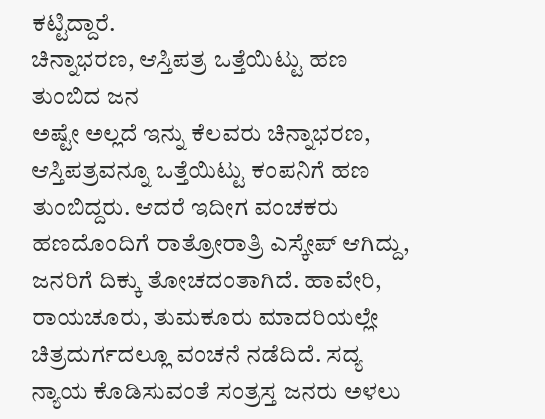ಕಟ್ಟಿದ್ದಾರೆ.
ಚಿನ್ನಾಭರಣ, ಆಸ್ತಿಪತ್ರ ಒತ್ತೆಯಿಟ್ಟು ಹಣ ತುಂಬಿದ ಜನ
ಅಷ್ಟೇ ಅಲ್ಲದೆ ಇನ್ನು ಕೆಲವರು ಚಿನ್ನಾಭರಣ, ಆಸ್ತಿಪತ್ರವನ್ನೂ ಒತ್ತೆಯಿಟ್ಟು ಕಂಪನಿಗೆ ಹಣ ತುಂಬಿದ್ದರು. ಆದರೆ ಇದೀಗ ವಂಚಕರು ಹಣದೊಂದಿಗೆ ರಾತ್ರೋರಾತ್ರಿ ಎಸ್ಕೇಪ್ ಆಗಿದ್ದು, ಜನರಿಗೆ ದಿಕ್ಕು ತೋಚದಂತಾಗಿದೆ. ಹಾವೇರಿ, ರಾಯಚೂರು, ತುಮಕೂರು ಮಾದರಿಯಲ್ಲೇ ಚಿತ್ರದುರ್ಗದಲ್ಲೂ ವಂಚನೆ ನಡೆದಿದೆ. ಸದ್ಯ ನ್ಯಾಯ ಕೊಡಿಸುವಂತೆ ಸಂತ್ರಸ್ತ ಜನರು ಅಳಲು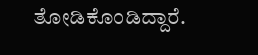ತೋಡಿಕೊಂಡಿದ್ದಾರೆ.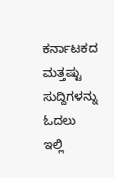ಕರ್ನಾಟಕದ ಮತ್ತಷ್ಟು ಸುದ್ದಿಗಳನ್ನು ಓದಲು ಇಲ್ಲಿ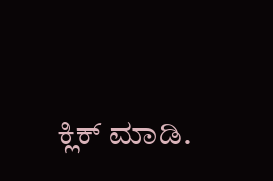ಕ್ಲಿಕ್ ಮಾಡಿ.